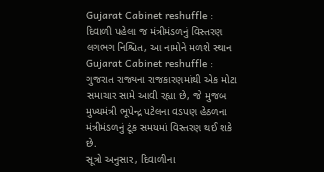Gujarat Cabinet reshuffle : દિવાળી પહેલા જ મંત્રીમંડળનું વિસ્તરણ લગભગ નિશ્ચિત, આ નામોને મળશે સ્થાન
Gujarat Cabinet reshuffle : ગુજરાત રાજ્યના રાજકારણમાંથી એક મોટા સમાચાર સામે આવી રહ્યા છે, જે મુજબ મુખ્યમંત્રી ભૂપેન્દ્ર પટેલના વડપણ હેઠળના મંત્રીમંડળનું ટૂંક સમયમાં વિસ્તરણ થઈ શકે છે.
સૂત્રો અનુસાર, દિવાળીના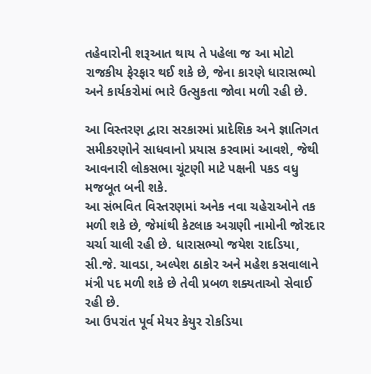તહેવારોની શરૂઆત થાય તે પહેલા જ આ મોટો રાજકીય ફેરફાર થઈ શકે છે, જેના કારણે ધારાસભ્યો અને કાર્યકરોમાં ભારે ઉત્સુકતા જોવા મળી રહી છે.

આ વિસ્તરણ દ્વારા સરકારમાં પ્રાદેશિક અને જ્ઞાતિગત સમીકરણોને સાધવાનો પ્રયાસ કરવામાં આવશે, જેથી આવનારી લોકસભા ચૂંટણી માટે પક્ષની પકડ વધુ મજબૂત બની શકે.
આ સંભવિત વિસ્તરણમાં અનેક નવા ચહેરાઓને તક મળી શકે છે, જેમાંથી કેટલાક અગ્રણી નામોની જોરદાર ચર્ચા ચાલી રહી છે. ધારાસભ્યો જયેશ રાદડિયા, સી.જે. ચાવડા, અલ્પેશ ઠાકોર અને મહેશ કસવાલાને મંત્રી પદ મળી શકે છે તેવી પ્રબળ શક્યતાઓ સેવાઈ રહી છે.
આ ઉપરાંત પૂર્વ મેયર કેયુર રોકડિયા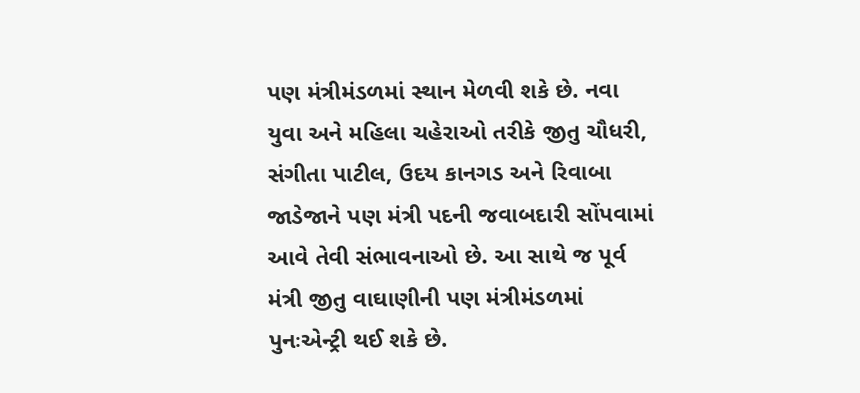પણ મંત્રીમંડળમાં સ્થાન મેળવી શકે છે. નવા યુવા અને મહિલા ચહેરાઓ તરીકે જીતુ ચૌધરી, સંગીતા પાટીલ, ઉદય કાનગડ અને રિવાબા જાડેજાને પણ મંત્રી પદની જવાબદારી સોંપવામાં આવે તેવી સંભાવનાઓ છે. આ સાથે જ પૂર્વ મંત્રી જીતુ વાઘાણીની પણ મંત્રીમંડળમાં પુનઃએન્ટ્રી થઈ શકે છે.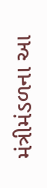મંત્રીમંડળના આ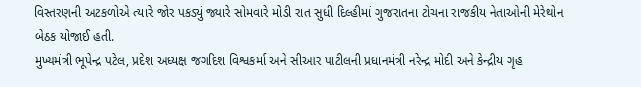વિસ્તરણની અટકળોએ ત્યારે જોર પકડ્યું જ્યારે સોમવારે મોડી રાત સુધી દિલ્હીમાં ગુજરાતના ટોચના રાજકીય નેતાઓની મેરેથોન બેઠક યોજાઈ હતી.
મુખ્યમંત્રી ભૂપેન્દ્ર પટેલ, પ્રદેશ અધ્યક્ષ જગદિશ વિશ્વકર્મા અને સીઆર પાટીલની પ્રધાનમંત્રી નરેન્દ્ર મોદી અને કેન્દ્રીય ગૃહ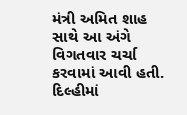મંત્રી અમિત શાહ સાથે આ અંગે વિગતવાર ચર્ચા કરવામાં આવી હતી. દિલ્હીમાં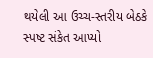થયેલી આ ઉચ્ચ-સ્તરીય બેઠકે સ્પષ્ટ સંકેત આપ્યો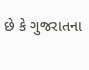છે કે ગુજરાતના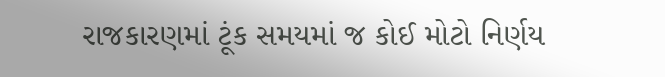રાજકારણમાં ટૂંક સમયમાં જ કોઈ મોટો નિર્ણય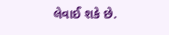લેવાઈ શકે છે.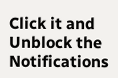Click it and Unblock the Notifications